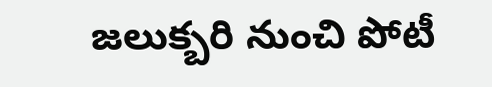జలుక్బరి నుంచి పోటీ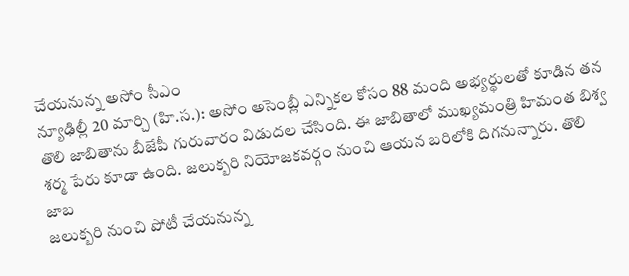చేయనున్న అసోం సీఎం
న్యూఢిల్లీ 20 మార్చి (హి.స.): అసోం అసెంబ్లీ ఎన్నికల కోసం 88 మంది అభ్యర్థులతో కూడిన తన తొలి జాబితాను బీజేపీ గురువారం విడుదల చేసింది. ఈ జాబితాలో ముఖ్యమంత్రి హిమంత బిశ్వ శర్మ పేరు కూడా ఉంది. జలుక్బరి నియోజకవర్గం నుంచి ఆయన బరిలోకి దిగనున్నారు. తొలి జాబ
జలుక్బరి నుంచి పోటీ చేయనున్న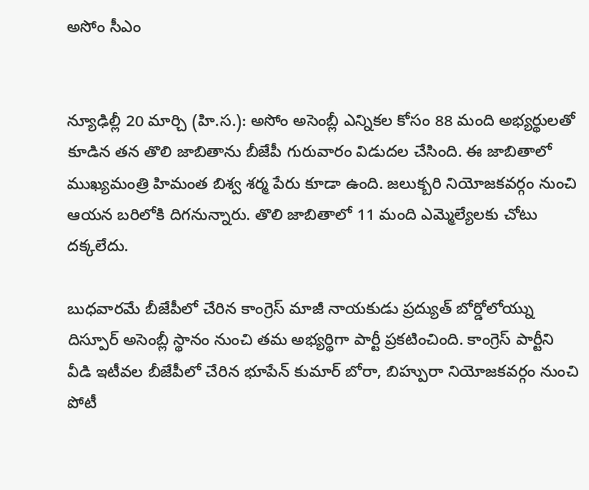అసోం సీఎం


న్యూఢిల్లీ 20 మార్చి (హి.స.): అసోం అసెంబ్లీ ఎన్నికల కోసం 88 మంది అభ్యర్థులతో కూడిన తన తొలి జాబితాను బీజేపీ గురువారం విడుదల చేసింది. ఈ జాబితాలో ముఖ్యమంత్రి హిమంత బిశ్వ శర్మ పేరు కూడా ఉంది. జలుక్బరి నియోజకవర్గం నుంచి ఆయన బరిలోకి దిగనున్నారు. తొలి జాబితాలో 11 మంది ఎమ్మెల్యేలకు చోటు దక్కలేదు.

బుధవారమే బీజేపీలో చేరిన కాంగ్రెస్ మాజీ నాయకుడు ప్రద్యుత్ బోర్డోలోయ్ను దిస్పూర్ అసెంబ్లీ స్థానం నుంచి తమ అభ్యర్థిగా పార్టీ ప్రకటించింది. కాంగ్రెస్ పార్టీని వీడి ఇటీవల బీజేపీలో చేరిన భూపేన్ కుమార్ బోరా, బిహ్పురా నియోజకవర్గం నుంచి పోటీ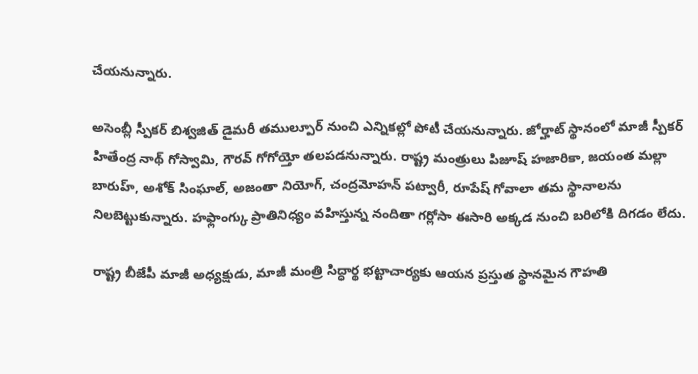చేయనున్నారు.

అసెంబ్లీ స్పీకర్ బిశ్వజిత్ డైమరీ తముల్పూర్ నుంచి ఎన్నికల్లో పోటీ చేయనున్నారు. జోర్హాట్ స్థానంలో మాజీ స్పీకర్ హితేంద్ర నాథ్ గోస్వామి, గౌరవ్ గోగోయ్తో తలపడనున్నారు. రాష్ట్ర మంత్రులు పిజూష్ హజారికా, జయంత మల్లా బారుహ్, అశోక్ సింఘాల్, అజంతా నియోగ్, చంద్రమోహన్ పట్వారీ, రూపేష్ గోవాలా తమ స్థానాలను నిలబెట్టుకున్నారు. హఫ్లాంగ్కు ప్రాతినిధ్యం వహిస్తున్న నందితా గర్లోసా ఈసారి అక్కడ నుంచి బరిలోకి దిగడం లేదు.

రాష్ట్ర బీజేపీ మాజీ అధ్యక్షుడు, మాజీ మంత్రి సిద్ధార్థ భట్టాచార్యకు ఆయన ప్రస్తుత స్థానమైన గౌహతి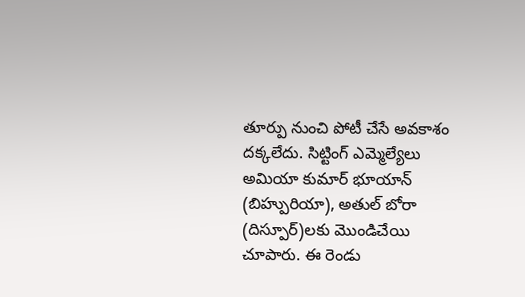తూర్పు నుంచి పోటీ చేసే అవకాశం దక్కలేదు. సిట్టింగ్ ఎమ్మెల్యేలు అమియా కుమార్ భూయాన్ (బిహ్పురియా), అతుల్ బోరా (దిస్పూర్)లకు మొండిచేయి చూపారు. ఈ రెండు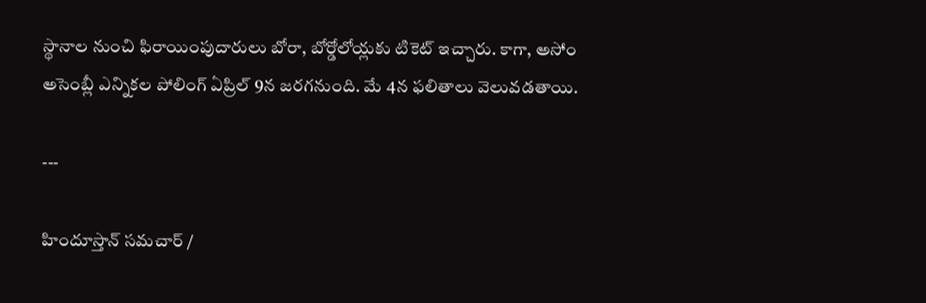స్థానాల నుంచి ఫిరాయింపుదారులు బోరా, బోర్డోలోయ్లకు టికెట్ ఇచ్చారు. కాగా, అసోం అసెంబ్లీ ఎన్నికల పోలింగ్ ఏప్రిల్ 9న జరగనుంది. మే 4న ఫలితాలు వెలువడతాయి.

---

హిందూస్తాన్ సమచార్ /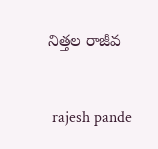నిత్తల రాజీవ


 rajesh pande